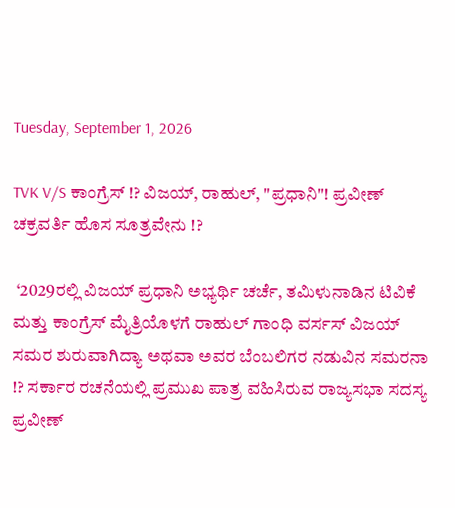Tuesday, September 1, 2026

TVK V/S ಕಾಂಗ್ರೆಸ್ !? ವಿಜಯ್, ರಾಹುಲ್, "ಪ್ರಧಾನಿ"! ಪ್ರವೀಣ್ ಚಕ್ರವರ್ತಿ ಹೊಸ ಸೂತ್ರವೇನು !?

 ‘2029ರಲ್ಲಿ ವಿಜಯ್ ಪ್ರಧಾನಿ ಅಭ್ಯರ್ಥಿ ಚರ್ಚೆ, ತಮಿಳುನಾಡಿನ ಟಿವಿಕೆ ಮತ್ತು ಕಾಂಗ್ರೆಸ್ ಮೈತ್ರಿಯೊಳಗೆ ರಾಹುಲ್ ಗಾಂಧಿ ವರ್ಸಸ್ ವಿಜಯ್ ಸಮರ ಶುರುವಾಗಿದ್ಯಾ ಅಥವಾ ಅವರ ಬೆಂಬಲಿಗರ ನಡುವಿನ ಸಮರನಾ !? ಸರ್ಕಾರ ರಚನೆಯಲ್ಲಿ ಪ್ರಮುಖ ಪಾತ್ರ ವಹಿಸಿರುವ ರಾಜ್ಯಸಭಾ ಸದಸ್ಯ ಪ್ರವೀಣ್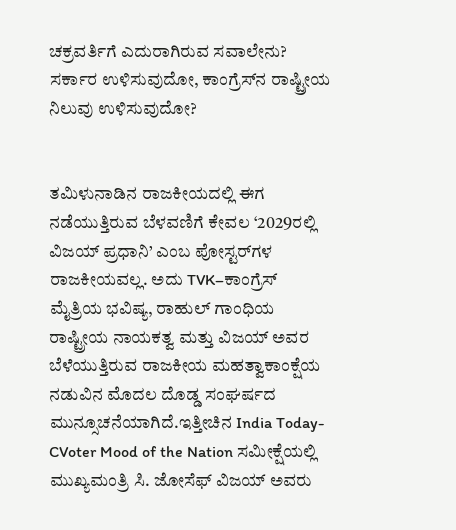ಚಕ್ರವರ್ತಿಗೆ ಎದುರಾಗಿರುವ ಸವಾಲೇನು? ಸರ್ಕಾರ ಉಳಿಸುವುದೋ, ಕಾಂಗ್ರೆಸ್‌ನ ರಾಷ್ಟ್ರೀಯ ನಿಲುವು ಉಳಿಸುವುದೋ?


ತಮಿಳುನಾಡಿನ ರಾಜಕೀಯದಲ್ಲಿ ಈಗ ನಡೆಯುತ್ತಿರುವ ಬೆಳವಣಿಗೆ ಕೇವಲ ‘2029ರಲ್ಲಿ ವಿಜಯ್ ಪ್ರಧಾನಿ’ ಎಂಬ ಪೋಸ್ಟರ್‌ಗಳ ರಾಜಕೀಯವಲ್ಲ. ಅದು TVK–ಕಾಂಗ್ರೆಸ್ ಮೈತ್ರಿಯ ಭವಿಷ್ಯ, ರಾಹುಲ್ ಗಾಂಧಿಯ ರಾಷ್ಟ್ರೀಯ ನಾಯಕತ್ವ ಮತ್ತು ವಿಜಯ್ ಅವರ ಬೆಳೆಯುತ್ತಿರುವ ರಾಜಕೀಯ ಮಹತ್ವಾಕಾಂಕ್ಷೆಯ ನಡುವಿನ ಮೊದಲ ದೊಡ್ಡ ಸಂಘರ್ಷದ ಮುನ್ಸೂಚನೆಯಾಗಿದೆ.ಇತ್ತೀಚಿನ India Today-CVoter Mood of the Nation ಸಮೀಕ್ಷೆಯಲ್ಲಿ ಮುಖ್ಯಮಂತ್ರಿ ಸಿ. ಜೋಸೆಫ್ ವಿಜಯ್ ಅವರು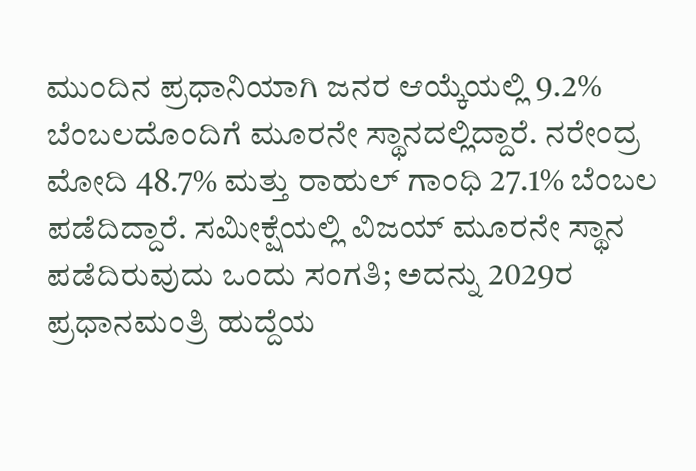ಮುಂದಿನ ಪ್ರಧಾನಿಯಾಗಿ ಜನರ ಆಯ್ಕೆಯಲ್ಲಿ 9.2% ಬೆಂಬಲದೊಂದಿಗೆ ಮೂರನೇ ಸ್ಥಾನದಲ್ಲಿದ್ದಾರೆ. ನರೇಂದ್ರ ಮೋದಿ 48.7% ಮತ್ತು ರಾಹುಲ್ ಗಾಂಧಿ 27.1% ಬೆಂಬಲ ಪಡೆದಿದ್ದಾರೆ. ಸಮೀಕ್ಷೆಯಲ್ಲಿ ವಿಜಯ್ ಮೂರನೇ ಸ್ಥಾನ ಪಡೆದಿರುವುದು ಒಂದು ಸಂಗತಿ; ಅದನ್ನು 2029ರ ಪ್ರಧಾನಮಂತ್ರಿ ಹುದ್ದೆಯ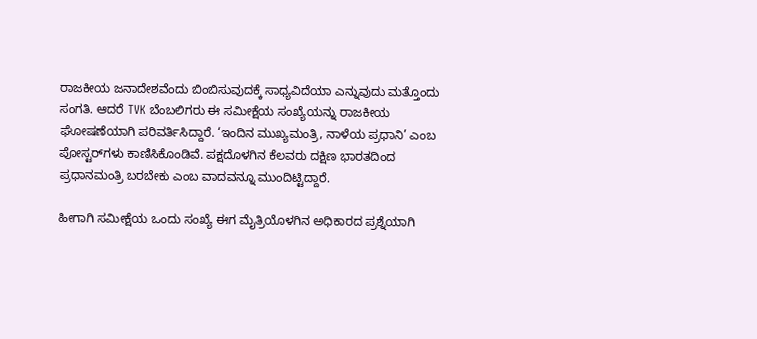ರಾಜಕೀಯ ಜನಾದೇಶವೆಂದು ಬಿಂಬಿಸುವುದಕ್ಕೆ ಸಾಧ್ಯವಿದೆಯಾ ಎನ್ನುವುದು ಮತ್ತೊಂದು ಸಂಗತಿ. ಆದರೆ TVK ಬೆಂಬಲಿಗರು ಈ ಸಮೀಕ್ಷೆಯ ಸಂಖ್ಯೆಯನ್ನು ರಾಜಕೀಯ ಘೋಷಣೆಯಾಗಿ ಪರಿವರ್ತಿಸಿದ್ದಾರೆ. ‘ಇಂದಿನ ಮುಖ್ಯಮಂತ್ರಿ, ನಾಳೆಯ ಪ್ರಧಾನಿ’ ಎಂಬ ಪೋಸ್ಟರ್‌ಗಳು ಕಾಣಿಸಿಕೊಂಡಿವೆ. ಪಕ್ಷದೊಳಗಿನ ಕೆಲವರು ದಕ್ಷಿಣ ಭಾರತದಿಂದ ಪ್ರಧಾನಮಂತ್ರಿ ಬರಬೇಕು ಎಂಬ ವಾದವನ್ನೂ ಮುಂದಿಟ್ಟಿದ್ದಾರೆ.

ಹೀಗಾಗಿ ಸಮೀಕ್ಷೆಯ ಒಂದು ಸಂಖ್ಯೆ ಈಗ ಮೈತ್ರಿಯೊಳಗಿನ ಅಧಿಕಾರದ ಪ್ರಶ್ನೆಯಾಗಿ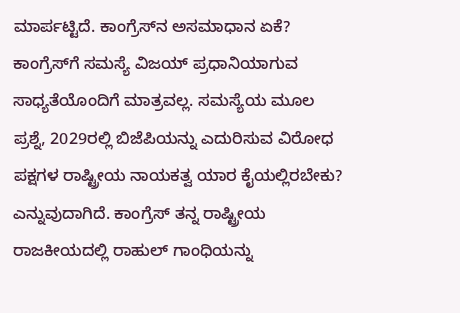ಮಾರ್ಪಟ್ಟಿದೆ. ಕಾಂಗ್ರೆಸ್‌ನ ಅಸಮಾಧಾನ ಏಕೆ? ಕಾಂಗ್ರೆಸ್‌ಗೆ ಸಮಸ್ಯೆ ವಿಜಯ್ ಪ್ರಧಾನಿಯಾಗುವ ಸಾಧ್ಯತೆಯೊಂದಿಗೆ ಮಾತ್ರವಲ್ಲ. ಸಮಸ್ಯೆಯ ಮೂಲ ಪ್ರಶ್ನೆ, 2029ರಲ್ಲಿ ಬಿಜೆಪಿಯನ್ನು ಎದುರಿಸುವ ವಿರೋಧ ಪಕ್ಷಗಳ ರಾಷ್ಟ್ರೀಯ ನಾಯಕತ್ವ ಯಾರ ಕೈಯಲ್ಲಿರಬೇಕು? ಎನ್ನುವುದಾಗಿದೆ. ಕಾಂಗ್ರೆಸ್ ತನ್ನ ರಾಷ್ಟ್ರೀಯ ರಾಜಕೀಯದಲ್ಲಿ ರಾಹುಲ್ ಗಾಂಧಿಯನ್ನು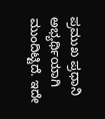ಪ್ರಮುಖ ಪ್ರಧಾನಿ ಅಭ್ಯರ್ಥಿಯಾಗಿ ಮುಂದಿಟ್ಟಿದೆ. ಇದೇ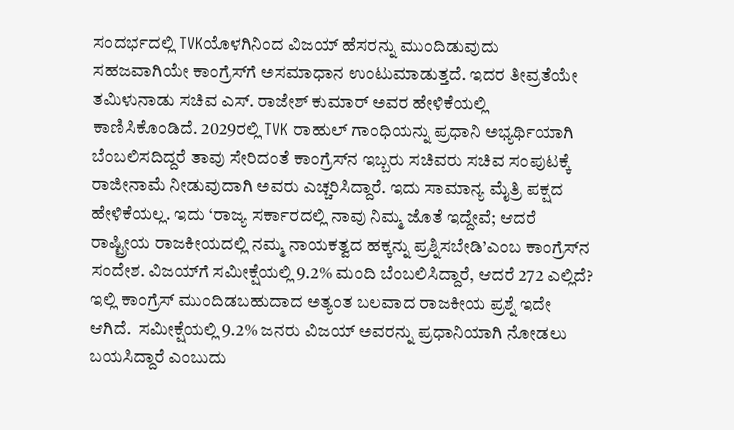ಸಂದರ್ಭದಲ್ಲಿ TVKಯೊಳಗಿನಿಂದ ವಿಜಯ್ ಹೆಸರನ್ನು ಮುಂದಿಡುವುದು ಸಹಜವಾಗಿಯೇ ಕಾಂಗ್ರೆಸ್‌ಗೆ ಅಸಮಾಧಾನ ಉಂಟುಮಾಡುತ್ತದೆ. ಇದರ ತೀವ್ರತೆಯೇ ತಮಿಳುನಾಡು ಸಚಿವ ಎಸ್. ರಾಜೇಶ್ ಕುಮಾರ್ ಅವರ ಹೇಳಿಕೆಯಲ್ಲಿ ಕಾಣಿಸಿಕೊಂಡಿದೆ. 2029ರಲ್ಲಿ TVK ರಾಹುಲ್ ಗಾಂಧಿಯನ್ನು ಪ್ರಧಾನಿ ಅಭ್ಯರ್ಥಿಯಾಗಿ ಬೆಂಬಲಿಸದಿದ್ದರೆ ತಾವು ಸೇರಿದಂತೆ ಕಾಂಗ್ರೆಸ್‌ನ ಇಬ್ಬರು ಸಚಿವರು ಸಚಿವ ಸಂಪುಟಕ್ಕೆ ರಾಜೀನಾಮೆ ನೀಡುವುದಾಗಿ ಅವರು ಎಚ್ಚರಿಸಿದ್ದಾರೆ. ಇದು ಸಾಮಾನ್ಯ ಮೈತ್ರಿ ಪಕ್ಷದ ಹೇಳಿಕೆಯಲ್ಲ. ಇದು ‘ರಾಜ್ಯ ಸರ್ಕಾರದಲ್ಲಿ ನಾವು ನಿಮ್ಮ ಜೊತೆ ಇದ್ದೇವೆ; ಆದರೆ ರಾಷ್ಟ್ರೀಯ ರಾಜಕೀಯದಲ್ಲಿ ನಮ್ಮ ನಾಯಕತ್ವದ ಹಕ್ಕನ್ನು ಪ್ರಶ್ನಿಸಬೇಡಿ’ಎಂಬ ಕಾಂಗ್ರೆಸ್‌ನ ಸಂದೇಶ. ವಿಜಯ್‌ಗೆ ಸಮೀಕ್ಷೆಯಲ್ಲಿ 9.2% ಮಂದಿ ಬೆಂಬಲಿಸಿದ್ದಾರೆ, ಆದರೆ 272 ಎಲ್ಲಿದೆ? ಇಲ್ಲಿ ಕಾಂಗ್ರೆಸ್ ಮುಂದಿಡಬಹುದಾದ ಅತ್ಯಂತ ಬಲವಾದ ರಾಜಕೀಯ ಪ್ರಶ್ನೆ ಇದೇ ಆಗಿದೆ.  ಸಮೀಕ್ಷೆಯಲ್ಲಿ 9.2% ಜನರು ವಿಜಯ್ ಅವರನ್ನು ಪ್ರಧಾನಿಯಾಗಿ ನೋಡಲು ಬಯಸಿದ್ದಾರೆ ಎಂಬುದು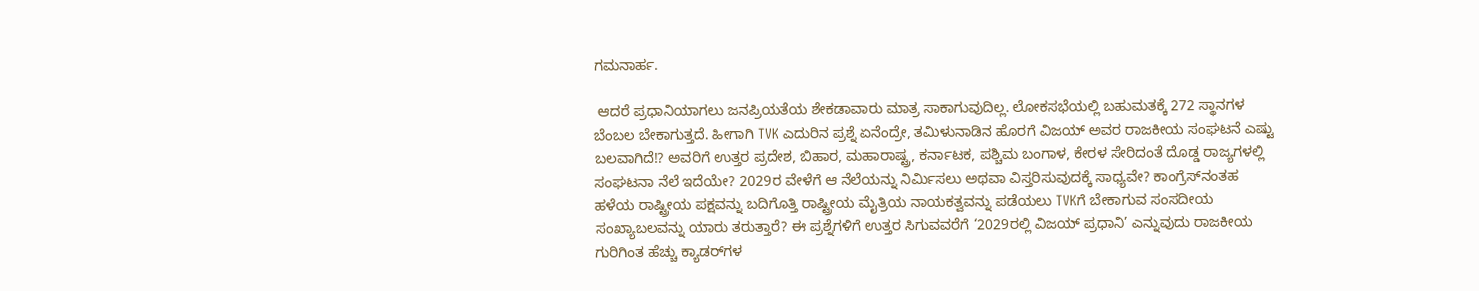ಗಮನಾರ್ಹ.

 ಆದರೆ ಪ್ರಧಾನಿಯಾಗಲು ಜನಪ್ರಿಯತೆಯ ಶೇಕಡಾವಾರು ಮಾತ್ರ ಸಾಕಾಗುವುದಿಲ್ಲ. ಲೋಕಸಭೆಯಲ್ಲಿ ಬಹುಮತಕ್ಕೆ 272 ಸ್ಥಾನಗಳ ಬೆಂಬಲ ಬೇಕಾಗುತ್ತದೆ. ಹೀಗಾಗಿ TVK ಎದುರಿನ ಪ್ರಶ್ನೆ ಏನೆಂದ್ರೇ, ತಮಿಳುನಾಡಿನ ಹೊರಗೆ ವಿಜಯ್ ಅವರ ರಾಜಕೀಯ ಸಂಘಟನೆ ಎಷ್ಟು ಬಲವಾಗಿದೆ!? ಅವರಿಗೆ ಉತ್ತರ ಪ್ರದೇಶ, ಬಿಹಾರ, ಮಹಾರಾಷ್ಟ್ರ, ಕರ್ನಾಟಕ, ಪಶ್ಚಿಮ ಬಂಗಾಳ, ಕೇರಳ ಸೇರಿದಂತೆ ದೊಡ್ಡ ರಾಜ್ಯಗಳಲ್ಲಿ ಸಂಘಟನಾ ನೆಲೆ ಇದೆಯೇ? 2029ರ ವೇಳೆಗೆ ಆ ನೆಲೆಯನ್ನು ನಿರ್ಮಿಸಲು ಅಥವಾ ವಿಸ್ತರಿಸುವುದಕ್ಕೆ ಸಾಧ್ಯವೇ? ಕಾಂಗ್ರೆಸ್‌ನಂತಹ ಹಳೆಯ ರಾಷ್ಟ್ರೀಯ ಪಕ್ಷವನ್ನು ಬದಿಗೊತ್ತಿ ರಾಷ್ಟ್ರೀಯ ಮೈತ್ರಿಯ ನಾಯಕತ್ವವನ್ನು ಪಡೆಯಲು TVKಗೆ ಬೇಕಾಗುವ ಸಂಸದೀಯ ಸಂಖ್ಯಾಬಲವನ್ನು ಯಾರು ತರುತ್ತಾರೆ? ಈ ಪ್ರಶ್ನೆಗಳಿಗೆ ಉತ್ತರ ಸಿಗುವವರೆಗೆ ‘2029ರಲ್ಲಿ ವಿಜಯ್ ಪ್ರಧಾನಿ’ ಎನ್ನುವುದು ರಾಜಕೀಯ ಗುರಿಗಿಂತ ಹೆಚ್ಚು ಕ್ಯಾಡರ್‌ಗಳ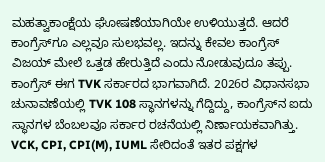ಮಹತ್ವಾಕಾಂಕ್ಷೆಯ ಘೋಷಣೆಯಾಗಿಯೇ ಉಳಿಯುತ್ತದೆ. ಆದರೆ ಕಾಂಗ್ರೆಸ್‌ಗೂ ಎಲ್ಲವೂ ಸುಲಭವಲ್ಲ. ಇದನ್ನು ಕೇವಲ ಕಾಂಗ್ರೆಸ್ ವಿಜಯ್ ಮೇಲೆ ಒತ್ತಡ ಹೇರುತ್ತಿದೆ ಎಂದು ನೋಡುವುದೂ ತಪ್ಪು. ಕಾಂಗ್ರೆಸ್ ಈಗ TVK ಸರ್ಕಾರದ ಭಾಗವಾಗಿದೆ. 2026ರ ವಿಧಾನಸಭಾ ಚುನಾವಣೆಯಲ್ಲಿ TVK 108 ಸ್ಥಾನಗಳನ್ನು ಗೆದ್ದಿದ್ದು, ಕಾಂಗ್ರೆಸ್‌ನ ಐದು ಸ್ಥಾನಗಳ ಬೆಂಬಲವೂ ಸರ್ಕಾರ ರಚನೆಯಲ್ಲಿ ನಿರ್ಣಾಯಕವಾಗಿತ್ತು. VCK, CPI, CPI(M), IUML ಸೇರಿದಂತೆ ಇತರ ಪಕ್ಷಗಳ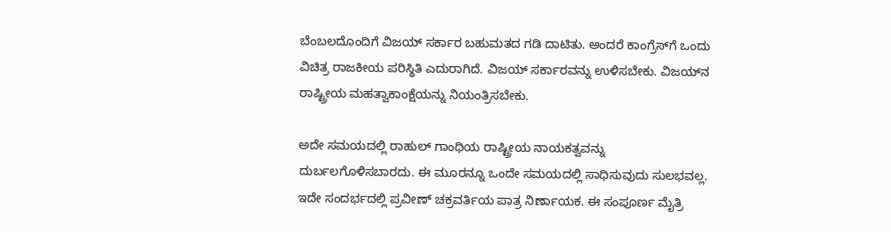ಬೆಂಬಲದೊಂದಿಗೆ ವಿಜಯ್ ಸರ್ಕಾರ ಬಹುಮತದ ಗಡಿ ದಾಟಿತು. ಅಂದರೆ ಕಾಂಗ್ರೆಸ್‌ಗೆ ಒಂದು ವಿಚಿತ್ರ ರಾಜಕೀಯ ಪರಿಸ್ಥಿತಿ ಎದುರಾಗಿದೆ. ವಿಜಯ್ ಸರ್ಕಾರವನ್ನು ಉಳಿಸಬೇಕು. ವಿಜಯ್‌ನ ರಾಷ್ಟ್ರೀಯ ಮಹತ್ವಾಕಾಂಕ್ಷೆಯನ್ನು ನಿಯಂತ್ರಿಸಬೇಕು.

ಅದೇ ಸಮಯದಲ್ಲಿ ರಾಹುಲ್ ಗಾಂಧಿಯ ರಾಷ್ಟ್ರೀಯ ನಾಯಕತ್ವವನ್ನು ದುರ್ಬಲಗೊಳಿಸಬಾರದು. ಈ ಮೂರನ್ನೂ ಒಂದೇ ಸಮಯದಲ್ಲಿ ಸಾಧಿಸುವುದು ಸುಲಭವಲ್ಲ. ಇದೇ ಸಂದರ್ಭದಲ್ಲಿ ಪ್ರವೀಣ್ ಚಕ್ರವರ್ತಿಯ ಪಾತ್ರ ನಿರ್ಣಾಯಕ. ಈ ಸಂಪೂರ್ಣ ಮೈತ್ರಿ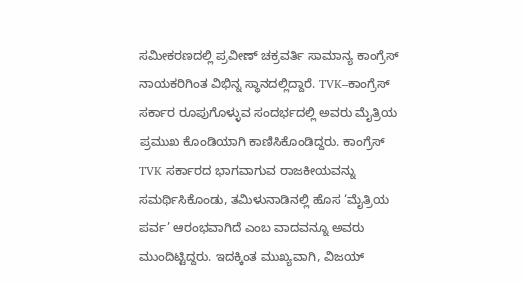ಸಮೀಕರಣದಲ್ಲಿ ಪ್ರವೀಣ್ ಚಕ್ರವರ್ತಿ ಸಾಮಾನ್ಯ ಕಾಂಗ್ರೆಸ್ ನಾಯಕರಿಗಿಂತ ವಿಭಿನ್ನ ಸ್ಥಾನದಲ್ಲಿದ್ದಾರೆ. TVK–ಕಾಂಗ್ರೆಸ್ ಸರ್ಕಾರ ರೂಪುಗೊಳ್ಳುವ ಸಂದರ್ಭದಲ್ಲಿ ಅವರು ಮೈತ್ರಿಯ ಪ್ರಮುಖ ಕೊಂಡಿಯಾಗಿ ಕಾಣಿಸಿಕೊಂಡಿದ್ದರು. ಕಾಂಗ್ರೆಸ್ TVK ಸರ್ಕಾರದ ಭಾಗವಾಗುವ ರಾಜಕೀಯವನ್ನು ಸಮರ್ಥಿಸಿಕೊಂಡು, ತಮಿಳುನಾಡಿನಲ್ಲಿ ಹೊಸ ‘ಮೈತ್ರಿಯ ಪರ್ವ’ ಆರಂಭವಾಗಿದೆ ಎಂಬ ವಾದವನ್ನೂ ಅವರು ಮುಂದಿಟ್ಟಿದ್ದರು. ಇದಕ್ಕಿಂತ ಮುಖ್ಯವಾಗಿ, ವಿಜಯ್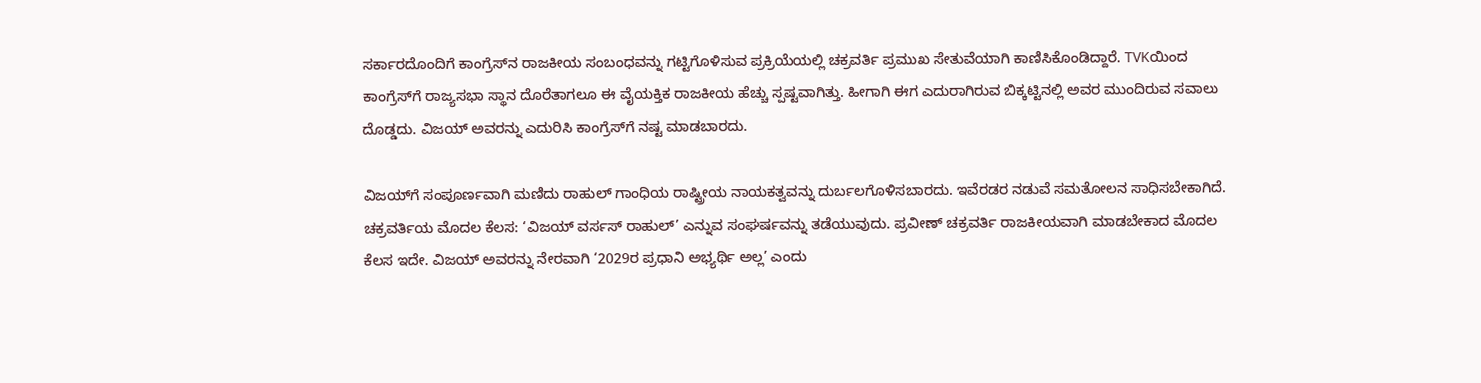ಸರ್ಕಾರದೊಂದಿಗೆ ಕಾಂಗ್ರೆಸ್‌ನ ರಾಜಕೀಯ ಸಂಬಂಧವನ್ನು ಗಟ್ಟಿಗೊಳಿಸುವ ಪ್ರಕ್ರಿಯೆಯಲ್ಲಿ ಚಕ್ರವರ್ತಿ ಪ್ರಮುಖ ಸೇತುವೆಯಾಗಿ ಕಾಣಿಸಿಕೊಂಡಿದ್ದಾರೆ. TVKಯಿಂದ ಕಾಂಗ್ರೆಸ್‌ಗೆ ರಾಜ್ಯಸಭಾ ಸ್ಥಾನ ದೊರೆತಾಗಲೂ ಈ ವೈಯಕ್ತಿಕ ರಾಜಕೀಯ ಹೆಚ್ಚು ಸ್ಪಷ್ಟವಾಗಿತ್ತು. ಹೀಗಾಗಿ ಈಗ ಎದುರಾಗಿರುವ ಬಿಕ್ಕಟ್ಟಿನಲ್ಲಿ ಅವರ ಮುಂದಿರುವ ಸವಾಲು ದೊಡ್ಡದು. ವಿಜಯ್ ಅವರನ್ನು ಎದುರಿಸಿ ಕಾಂಗ್ರೆಸ್‌ಗೆ ನಷ್ಟ ಮಾಡಬಾರದು.

ವಿಜಯ್‌ಗೆ ಸಂಪೂರ್ಣವಾಗಿ ಮಣಿದು ರಾಹುಲ್ ಗಾಂಧಿಯ ರಾಷ್ಟ್ರೀಯ ನಾಯಕತ್ವವನ್ನು ದುರ್ಬಲಗೊಳಿಸಬಾರದು. ಇವೆರಡರ ನಡುವೆ ಸಮತೋಲನ ಸಾಧಿಸಬೇಕಾಗಿದೆ. ಚಕ್ರವರ್ತಿಯ ಮೊದಲ ಕೆಲಸ: ‘ವಿಜಯ್ ವರ್ಸಸ್ ರಾಹುಲ್’ ಎನ್ನುವ ಸಂಘರ್ಷವನ್ನು ತಡೆಯುವುದು. ಪ್ರವೀಣ್ ಚಕ್ರವರ್ತಿ ರಾಜಕೀಯವಾಗಿ ಮಾಡಬೇಕಾದ ಮೊದಲ ಕೆಲಸ ಇದೇ. ವಿಜಯ್ ಅವರನ್ನು ನೇರವಾಗಿ ‘2029ರ ಪ್ರಧಾನಿ ಅಭ್ಯರ್ಥಿ ಅಲ್ಲ’ ಎಂದು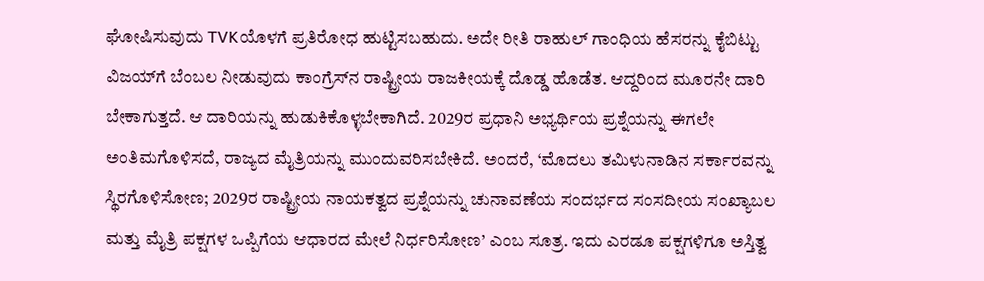ಘೋಷಿಸುವುದು TVKಯೊಳಗೆ ಪ್ರತಿರೋಧ ಹುಟ್ಟಿಸಬಹುದು. ಅದೇ ರೀತಿ ರಾಹುಲ್ ಗಾಂಧಿಯ ಹೆಸರನ್ನು ಕೈಬಿಟ್ಟು ವಿಜಯ್‌ಗೆ ಬೆಂಬಲ ನೀಡುವುದು ಕಾಂಗ್ರೆಸ್‌ನ ರಾಷ್ಟ್ರೀಯ ರಾಜಕೀಯಕ್ಕೆ ದೊಡ್ಡ ಹೊಡೆತ. ಆದ್ದರಿಂದ ಮೂರನೇ ದಾರಿ ಬೇಕಾಗುತ್ತದೆ. ಆ ದಾರಿಯನ್ನು ಹುಡುಕಿಕೊಳ್ಳಬೇಕಾಗಿದೆ. 2029ರ ಪ್ರಧಾನಿ ಅಭ್ಯರ್ಥಿಯ ಪ್ರಶ್ನೆಯನ್ನು ಈಗಲೇ ಅಂತಿಮಗೊಳಿಸದೆ, ರಾಜ್ಯದ ಮೈತ್ರಿಯನ್ನು ಮುಂದುವರಿಸಬೇಕಿದೆ. ಅಂದರೆ, ‘ಮೊದಲು ತಮಿಳುನಾಡಿನ ಸರ್ಕಾರವನ್ನು ಸ್ಥಿರಗೊಳಿಸೋಣ; 2029ರ ರಾಷ್ಟ್ರೀಯ ನಾಯಕತ್ವದ ಪ್ರಶ್ನೆಯನ್ನು ಚುನಾವಣೆಯ ಸಂದರ್ಭದ ಸಂಸದೀಯ ಸಂಖ್ಯಾಬಲ ಮತ್ತು ಮೈತ್ರಿ ಪಕ್ಷಗಳ ಒಪ್ಪಿಗೆಯ ಆಧಾರದ ಮೇಲೆ ನಿರ್ಧರಿಸೋಣ’ ಎಂಬ ಸೂತ್ರ. ಇದು ಎರಡೂ ಪಕ್ಷಗಳಿಗೂ ಅಸ್ತಿತ್ವ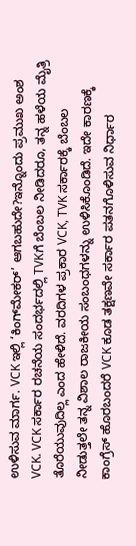ಉಳಿಸುವ ಮಾರ್ಗ. VCK ಇಲ್ಲಿ ‘ಕಿಂಗ್‌ಮೇಕರ್’ ಆಗಬಹುದೇ?ಇನ್ನೊಂದು ಪ್ರಮುಖ ಅಂಶ VCK. VCK ಸರ್ಕಾರ ರಚನೆಯ ಸಂದರ್ಭದಲ್ಲಿ TVKಗೆ ಬೆಂಬಲ ನೀಡಿದರೂ, ತನ್ನ ಹಳೆಯ ಮೈತ್ರಿ ತೊರೆಯುವುದಿಲ್ಲ ಎಂದ ಹೇಳಿದೆ. ವರದಿಗಳ ಪ್ರಕಾರ VCK, TVK ಸರ್ಕಾರಕ್ಕೆ ಬೆಂಬಲ ನೀಡುತ್ತಲೇ ತನ್ನ ವಿಶಾಲ ರಾಜಕೀಯ ಸಂಬಂಧಗಳನ್ನು ಉಳಿಸಿಕೊಂಡಿದೆ. ಇದೇ ಕಾರಣಕ್ಕೆ ಕಾಂಗ್ರೆಸ್ ಹೊರಬಂದರೆ VCK ಕೂಡ ತಕ್ಷಣವೇ ಸರ್ಕಾರ ಪತನಗೊಳಿಸುವ ನಿರ್ಧಾರ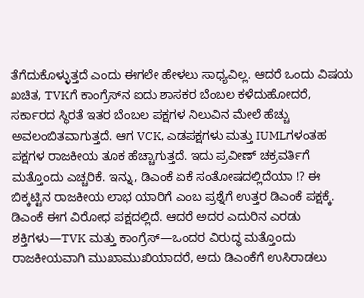ತೆಗೆದುಕೊಳ್ಳುತ್ತದೆ ಎಂದು ಈಗಲೇ ಹೇಳಲು ಸಾಧ್ಯವಿಲ್ಲ. ಆದರೆ ಒಂದು ವಿಷಯ ಖಚಿತ, TVKಗೆ ಕಾಂಗ್ರೆಸ್‌ನ ಐದು ಶಾಸಕರ ಬೆಂಬಲ ಕಳೆದುಹೋದರೆ, ಸರ್ಕಾರದ ಸ್ಥಿರತೆ ಇತರ ಬೆಂಬಲ ಪಕ್ಷಗಳ ನಿಲುವಿನ ಮೇಲೆ ಹೆಚ್ಚು ಅವಲಂಬಿತವಾಗುತ್ತದೆ. ಆಗ VCK, ಎಡಪಕ್ಷಗಳು ಮತ್ತು IUMLಗಳಂತಹ ಪಕ್ಷಗಳ ರಾಜಕೀಯ ತೂಕ ಹೆಚ್ಚಾಗುತ್ತದೆ. ಇದು ಪ್ರವೀಣ್ ಚಕ್ರವರ್ತಿಗೆ ಮತ್ತೊಂದು ಎಚ್ಚರಿಕೆ. ಇನ್ನು, ಡಿಎಂಕೆ ಏಕೆ ಸಂತೋಷದಲ್ಲಿದೆಯಾ !? ಈ ಬಿಕ್ಕಟ್ಟಿನ ರಾಜಕೀಯ ಲಾಭ ಯಾರಿಗೆ ಎಂಬ ಪ್ರಶ್ನೆಗೆ ಉತ್ತರ ಡಿಎಂಕೆ ಪಕ್ಷಕ್ಕೆ. ಡಿಎಂಕೆ ಈಗ ವಿರೋಧ ಪಕ್ಷದಲ್ಲಿದೆ. ಆದರೆ ಅದರ ಎದುರಿನ ಎರಡು ಶಕ್ತಿಗಳು—TVK ಮತ್ತು ಕಾಂಗ್ರೆಸ್—ಒಂದರ ವಿರುದ್ಧ ಮತ್ತೊಂದು ರಾಜಕೀಯವಾಗಿ ಮುಖಾಮುಖಿಯಾದರೆ, ಅದು ಡಿಎಂಕೆಗೆ ಉಸಿರಾಡಲು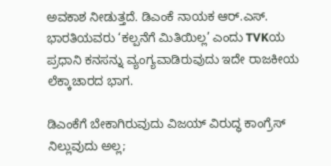ಅವಕಾಶ ನೀಡುತ್ತದೆ. ಡಿಎಂಕೆ ನಾಯಕ ಆರ್.ಎಸ್. ಭಾರತಿಯವರು ‘ಕಲ್ಪನೆಗೆ ಮಿತಿಯಿಲ್ಲ’ ಎಂದು TVKಯ ಪ್ರಧಾನಿ ಕನಸನ್ನು ವ್ಯಂಗ್ಯವಾಡಿರುವುದು ಇದೇ ರಾಜಕೀಯ ಲೆಕ್ಕಾಚಾರದ ಭಾಗ.

ಡಿಎಂಕೆಗೆ ಬೇಕಾಗಿರುವುದು ವಿಜಯ್ ವಿರುದ್ಧ ಕಾಂಗ್ರೆಸ್ ನಿಲ್ಲುವುದು ಅಲ್ಲ;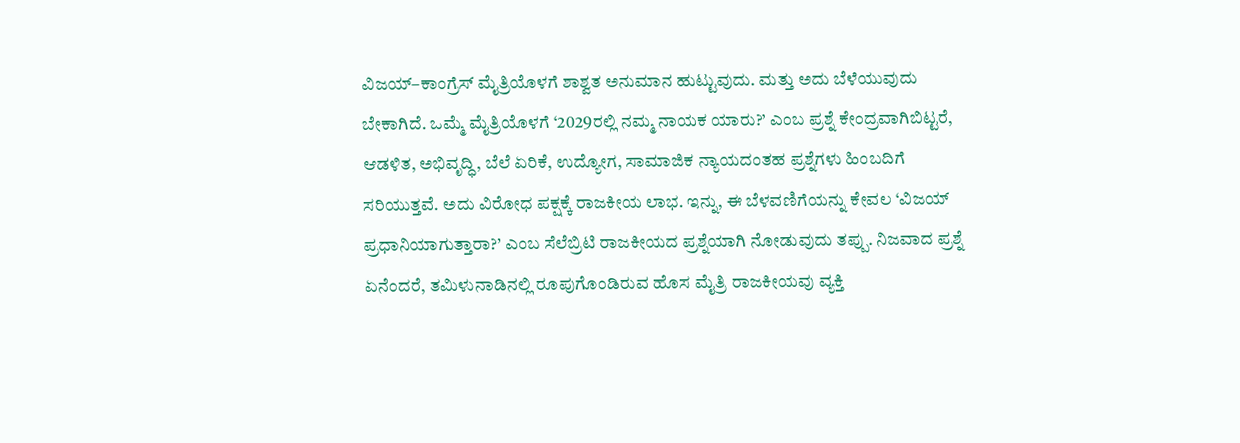ವಿಜಯ್–ಕಾಂಗ್ರೆಸ್ ಮೈತ್ರಿಯೊಳಗೆ ಶಾಶ್ವತ ಅನುಮಾನ ಹುಟ್ಟುವುದು. ಮತ್ತು ಅದು ಬೆಳೆಯುವುದು ಬೇಕಾಗಿದೆ. ಒಮ್ಮೆ ಮೈತ್ರಿಯೊಳಗೆ ‘2029ರಲ್ಲಿ ನಮ್ಮ ನಾಯಕ ಯಾರು?’ ಎಂಬ ಪ್ರಶ್ನೆ ಕೇಂದ್ರವಾಗಿಬಿಟ್ಟರೆ, ಆಡಳಿತ, ಅಭಿವೃದ್ಧಿ, ಬೆಲೆ ಏರಿಕೆ, ಉದ್ಯೋಗ, ಸಾಮಾಜಿಕ ನ್ಯಾಯದಂತಹ ಪ್ರಶ್ನೆಗಳು ಹಿಂಬದಿಗೆ ಸರಿಯುತ್ತವೆ. ಅದು ವಿರೋಧ ಪಕ್ಷಕ್ಕೆ ರಾಜಕೀಯ ಲಾಭ. ಇನ್ನು, ಈ ಬೆಳವಣಿಗೆಯನ್ನು ಕೇವಲ ‘ವಿಜಯ್ ಪ್ರಧಾನಿಯಾಗುತ್ತಾರಾ?’ ಎಂಬ ಸೆಲೆಬ್ರಿಟಿ ರಾಜಕೀಯದ ಪ್ರಶ್ನೆಯಾಗಿ ನೋಡುವುದು ತಪ್ಪು. ನಿಜವಾದ ಪ್ರಶ್ನೆ ಏನೆಂದರೆ, ತಮಿಳುನಾಡಿನಲ್ಲಿ ರೂಪುಗೊಂಡಿರುವ ಹೊಸ ಮೈತ್ರಿ ರಾಜಕೀಯವು ವ್ಯಕ್ತಿ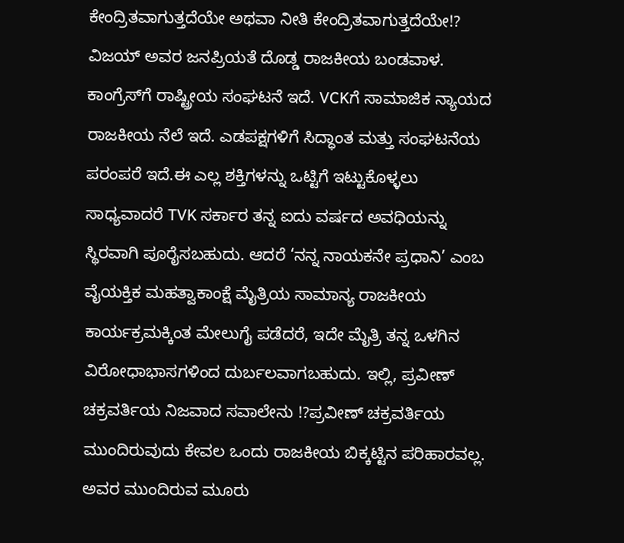ಕೇಂದ್ರಿತವಾಗುತ್ತದೆಯೇ ಅಥವಾ ನೀತಿ ಕೇಂದ್ರಿತವಾಗುತ್ತದೆಯೇ!? ವಿಜಯ್ ಅವರ ಜನಪ್ರಿಯತೆ ದೊಡ್ಡ ರಾಜಕೀಯ ಬಂಡವಾಳ. ಕಾಂಗ್ರೆಸ್‌ಗೆ ರಾಷ್ಟ್ರೀಯ ಸಂಘಟನೆ ಇದೆ. VCKಗೆ ಸಾಮಾಜಿಕ ನ್ಯಾಯದ ರಾಜಕೀಯ ನೆಲೆ ಇದೆ. ಎಡಪಕ್ಷಗಳಿಗೆ ಸಿದ್ಧಾಂತ ಮತ್ತು ಸಂಘಟನೆಯ ಪರಂಪರೆ ಇದೆ.ಈ ಎಲ್ಲ ಶಕ್ತಿಗಳನ್ನು ಒಟ್ಟಿಗೆ ಇಟ್ಟುಕೊಳ್ಳಲು ಸಾಧ್ಯವಾದರೆ TVK ಸರ್ಕಾರ ತನ್ನ ಐದು ವರ್ಷದ ಅವಧಿಯನ್ನು ಸ್ಥಿರವಾಗಿ ಪೂರೈಸಬಹುದು. ಆದರೆ ‘ನನ್ನ ನಾಯಕನೇ ಪ್ರಧಾನಿ’ ಎಂಬ ವೈಯಕ್ತಿಕ ಮಹತ್ವಾಕಾಂಕ್ಷೆ ಮೈತ್ರಿಯ ಸಾಮಾನ್ಯ ರಾಜಕೀಯ ಕಾರ್ಯಕ್ರಮಕ್ಕಿಂತ ಮೇಲುಗೈ ಪಡೆದರೆ, ಇದೇ ಮೈತ್ರಿ ತನ್ನ ಒಳಗಿನ ವಿರೋಧಾಭಾಸಗಳಿಂದ ದುರ್ಬಲವಾಗಬಹುದು. ಇಲ್ಲಿ, ಪ್ರವೀಣ್ ಚಕ್ರವರ್ತಿಯ ನಿಜವಾದ ಸವಾಲೇನು !?ಪ್ರವೀಣ್ ಚಕ್ರವರ್ತಿಯ ಮುಂದಿರುವುದು ಕೇವಲ ಒಂದು ರಾಜಕೀಯ ಬಿಕ್ಕಟ್ಟಿನ ಪರಿಹಾರವಲ್ಲ. ಅವರ ಮುಂದಿರುವ ಮೂರು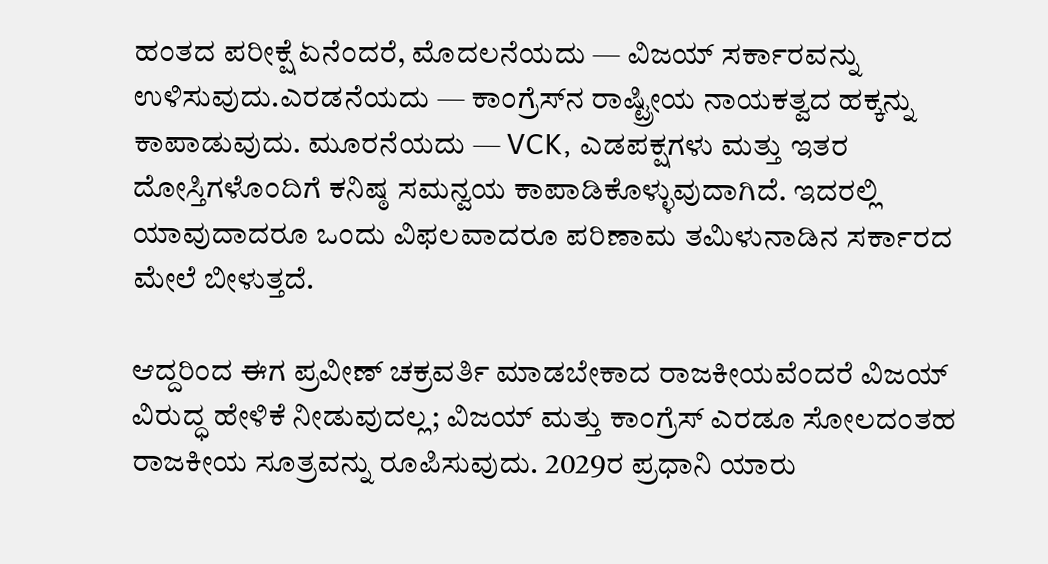ಹಂತದ ಪರೀಕ್ಷೆ ಏನೆಂದರೆ, ಮೊದಲನೆಯದು — ವಿಜಯ್ ಸರ್ಕಾರವನ್ನು ಉಳಿಸುವುದು.ಎರಡನೆಯದು — ಕಾಂಗ್ರೆಸ್‌ನ ರಾಷ್ಟ್ರೀಯ ನಾಯಕತ್ವದ ಹಕ್ಕನ್ನು ಕಾಪಾಡುವುದು. ಮೂರನೆಯದು — VCK, ಎಡಪಕ್ಷಗಳು ಮತ್ತು ಇತರ ದೋಸ್ತಿಗಳೊಂದಿಗೆ ಕನಿಷ್ಠ ಸಮನ್ವಯ ಕಾಪಾಡಿಕೊಳ್ಳುವುದಾಗಿದೆ. ಇದರಲ್ಲಿ ಯಾವುದಾದರೂ ಒಂದು ವಿಫಲವಾದರೂ ಪರಿಣಾಮ ತಮಿಳುನಾಡಿನ ಸರ್ಕಾರದ ಮೇಲೆ ಬೀಳುತ್ತದೆ.

ಆದ್ದರಿಂದ ಈಗ ಪ್ರವೀಣ್ ಚಕ್ರವರ್ತಿ ಮಾಡಬೇಕಾದ ರಾಜಕೀಯವೆಂದರೆ ವಿಜಯ್ ವಿರುದ್ಧ ಹೇಳಿಕೆ ನೀಡುವುದಲ್ಲ; ವಿಜಯ್ ಮತ್ತು ಕಾಂಗ್ರೆಸ್ ಎರಡೂ ಸೋಲದಂತಹ ರಾಜಕೀಯ ಸೂತ್ರವನ್ನು ರೂಪಿಸುವುದು. 2029ರ ಪ್ರಧಾನಿ ಯಾರು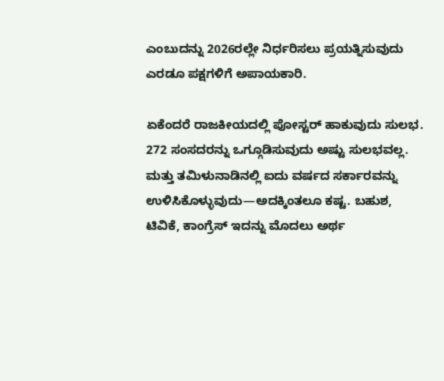ಎಂಬುದನ್ನು 2026ರಲ್ಲೇ ನಿರ್ಧರಿಸಲು ಪ್ರಯತ್ನಿಸುವುದು ಎರಡೂ ಪಕ್ಷಗಳಿಗೆ ಅಪಾಯಕಾರಿ.

ಏಕೆಂದರೆ ರಾಜಕೀಯದಲ್ಲಿ ಪೋಸ್ಟರ್ ಹಾಕುವುದು ಸುಲಭ. 272 ಸಂಸದರನ್ನು ಒಗ್ಗೂಡಿಸುವುದು ಅಷ್ಟು ಸುಲಭವಲ್ಲ. ಮತ್ತು ತಮಿಳುನಾಡಿನಲ್ಲಿ ಐದು ವರ್ಷದ ಸರ್ಕಾರವನ್ನು ಉಳಿಸಿಕೊಳ್ಳುವುದು—ಅದಕ್ಕಿಂತಲೂ ಕಷ್ಟ. ಬಹುಶ, ಟಿವಿಕೆ, ಕಾಂಗ್ರೆಸ್ ಇದನ್ನು ಮೊದಲು ಅರ್ಥ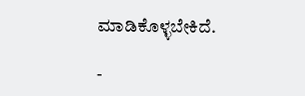ಮಾಡಿಕೊಳ್ಳಬೇಕಿದೆ.

-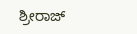ಶ್ರೀರಾಜ್‌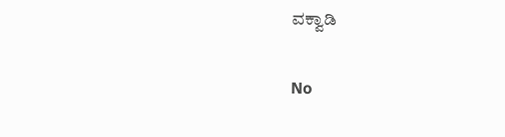ವಕ್ವಾಡಿ

No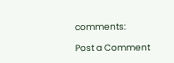comments:

Post a Comment